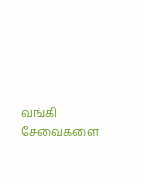வங்கி சேவைகளை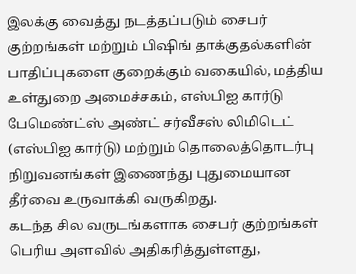இலக்கு வைத்து நடத்தப்படும் சைபர் குற்றங்கள் மற்றும் பிஷிங் தாக்குதல்களின் பாதிப்புகளை குறைக்கும் வகையில், மத்திய உள்துறை அமைச்சகம், எஸ்பிஐ கார்டு பேமெண்ட்ஸ் அண்ட் சர்வீசஸ் லிமிடெட் (எஸ்பிஐ கார்டு) மற்றும் தொலைத்தொடர்பு நிறுவனங்கள் இணைந்து புதுமையான தீர்வை உருவாக்கி வருகிறது.
கடந்த சில வருடங்களாக சைபர் குற்றங்கள் பெரிய அளவில் அதிகரித்துள்ளது,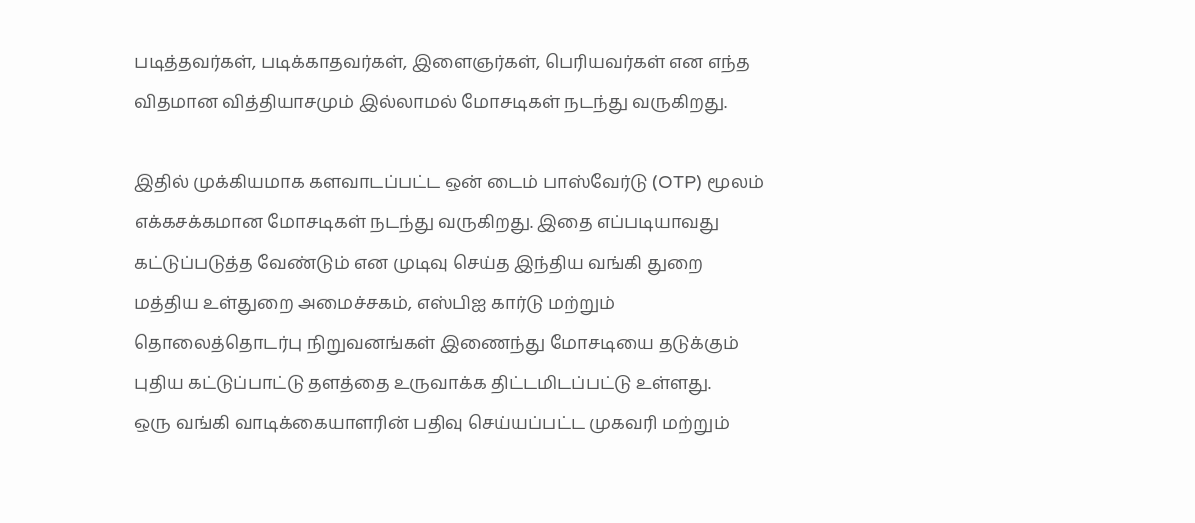படித்தவர்கள், படிக்காதவர்கள், இளைஞர்கள், பெரியவர்கள் என எந்த விதமான வித்தியாசமும் இல்லாமல் மோசடிகள் நடந்து வருகிறது.

இதில் முக்கியமாக களவாடப்பட்ட ஒன் டைம் பாஸ்வேர்டு (OTP) மூலம் எக்கசக்கமான மோசடிகள் நடந்து வருகிறது. இதை எப்படியாவது கட்டுப்படுத்த வேண்டும் என முடிவு செய்த இந்திய வங்கி துறை மத்திய உள்துறை அமைச்சகம், எஸ்பிஐ கார்டு மற்றும் தொலைத்தொடர்பு நிறுவனங்கள் இணைந்து மோசடியை தடுக்கும் புதிய கட்டுப்பாட்டு தளத்தை உருவாக்க திட்டமிடப்பட்டு உள்ளது.
ஒரு வங்கி வாடிக்கையாளரின் பதிவு செய்யப்பட்ட முகவரி மற்றும்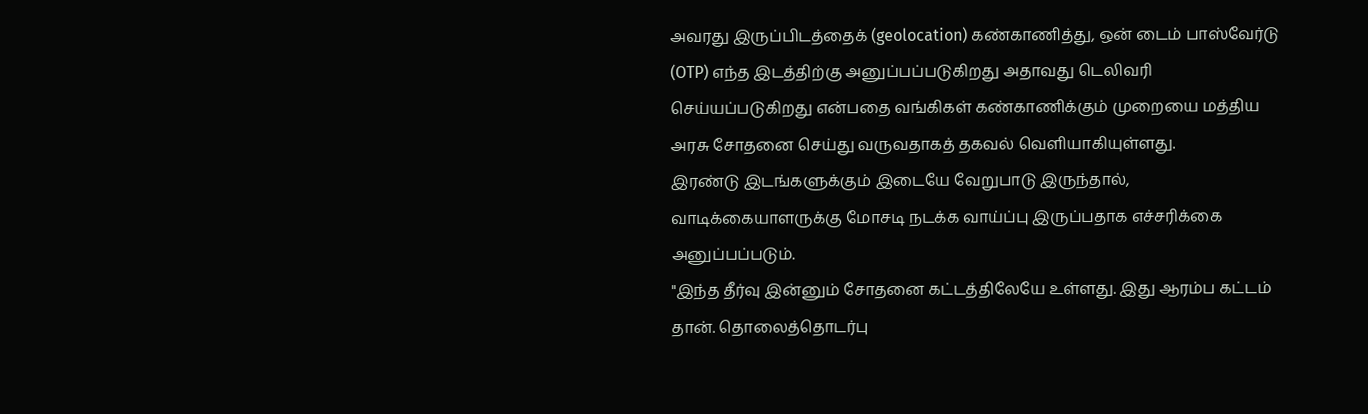அவரது இருப்பிடத்தைக் (geolocation) கண்காணித்து, ஒன் டைம் பாஸ்வேர்டு (OTP) எந்த இடத்திற்கு அனுப்பப்படுகிறது அதாவது டெலிவரி செய்யப்படுகிறது என்பதை வங்கிகள் கண்காணிக்கும் முறையை மத்திய அரசு சோதனை செய்து வருவதாகத் தகவல் வெளியாகியுள்ளது.
இரண்டு இடங்களுக்கும் இடையே வேறுபாடு இருந்தால், வாடிக்கையாளருக்கு மோசடி நடக்க வாய்ப்பு இருப்பதாக எச்சரிக்கை அனுப்பப்படும்.
"இந்த தீர்வு இன்னும் சோதனை கட்டத்திலேயே உள்ளது. இது ஆரம்ப கட்டம் தான். தொலைத்தொடர்பு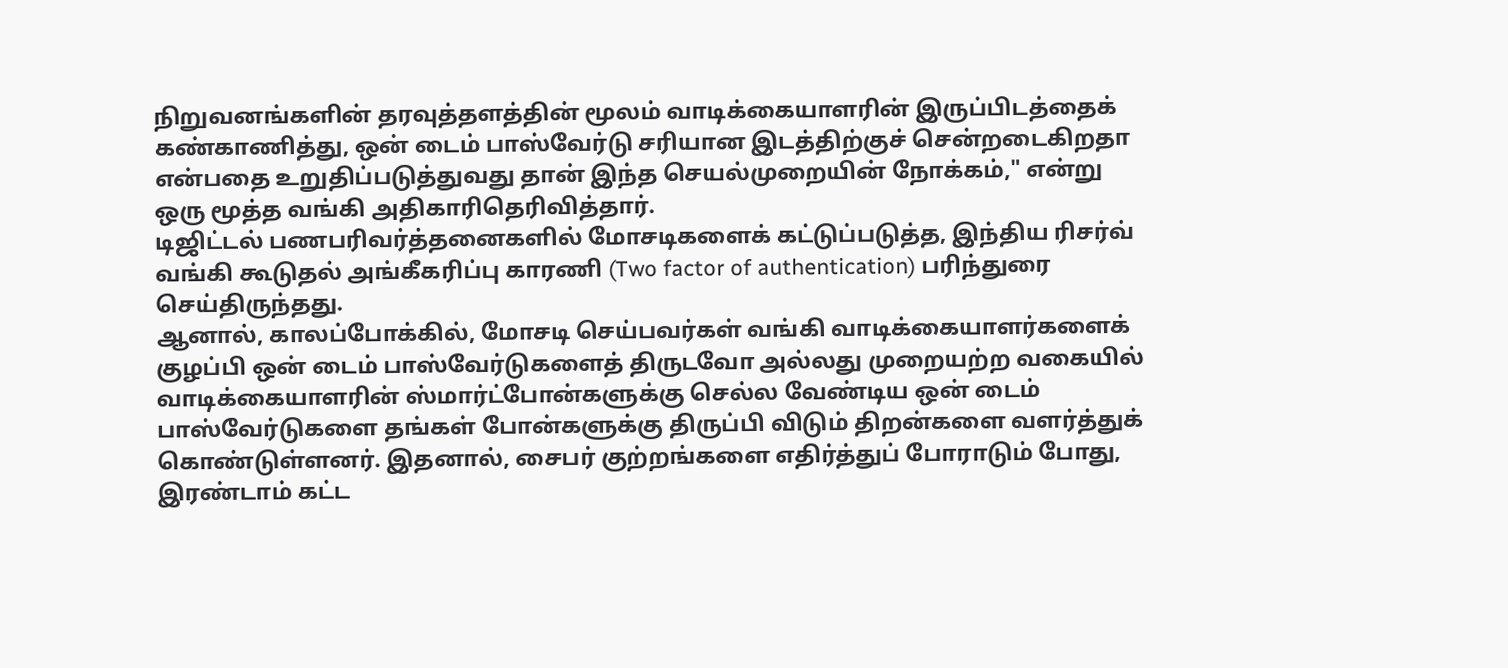நிறுவனங்களின் தரவுத்தளத்தின் மூலம் வாடிக்கையாளரின் இருப்பிடத்தைக் கண்காணித்து, ஒன் டைம் பாஸ்வேர்டு சரியான இடத்திற்குச் சென்றடைகிறதா என்பதை உறுதிப்படுத்துவது தான் இந்த செயல்முறையின் நோக்கம்," என்று ஒரு மூத்த வங்கி அதிகாரிதெரிவித்தார்.
டிஜிட்டல் பணபரிவர்த்தனைகளில் மோசடிகளைக் கட்டுப்படுத்த, இந்திய ரிசர்வ் வங்கி கூடுதல் அங்கீகரிப்பு காரணி (Two factor of authentication) பரிந்துரை செய்திருந்தது.
ஆனால், காலப்போக்கில், மோசடி செய்பவர்கள் வங்கி வாடிக்கையாளர்களைக் குழப்பி ஒன் டைம் பாஸ்வேர்டுகளைத் திருடவோ அல்லது முறையற்ற வகையில் வாடிக்கையாளரின் ஸ்மார்ட்போன்களுக்கு செல்ல வேண்டிய ஒன் டைம் பாஸ்வேர்டுகளை தங்கள் போன்களுக்கு திருப்பி விடும் திறன்களை வளர்த்துக் கொண்டுள்ளனர். இதனால், சைபர் குற்றங்களை எதிர்த்துப் போராடும் போது, இரண்டாம் கட்ட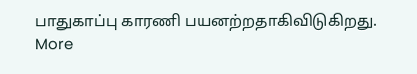பாதுகாப்பு காரணி பயனற்றதாகிவிடுகிறது.
More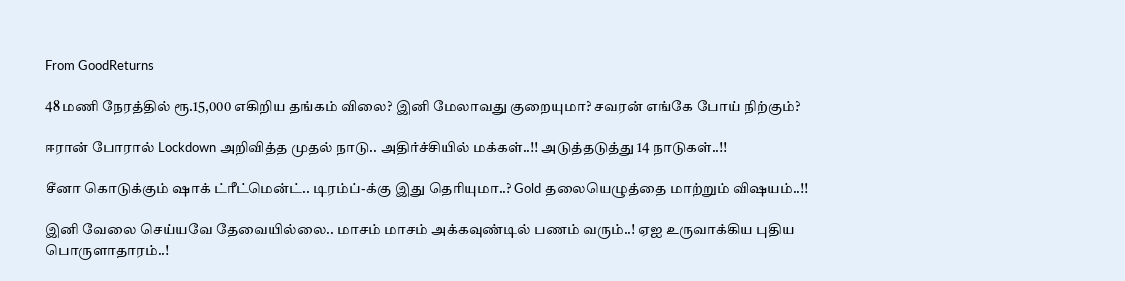From GoodReturns

48 மணி நேரத்தில் ரூ.15,000 எகிறிய தங்கம் விலை? இனி மேலாவது குறையுமா? சவரன் எங்கே போய் நிற்கும்?

ஈரான் போரால் Lockdown அறிவித்த முதல் நாடு.. அதிர்ச்சியில் மக்கள்..!! அடுத்தடுத்து 14 நாடுகள்..!!

சீனா கொடுக்கும் ஷாக் ட்ரீட்மென்ட்.. டிரம்ப்-க்கு இது தெரியுமா..? Gold தலையெழுத்தை மாற்றும் விஷயம்..!!

இனி வேலை செய்யவே தேவையில்லை.. மாசம் மாசம் அக்கவுண்டில் பணம் வரும்..! ஏஐ உருவாக்கிய புதிய பொருளாதாரம்..!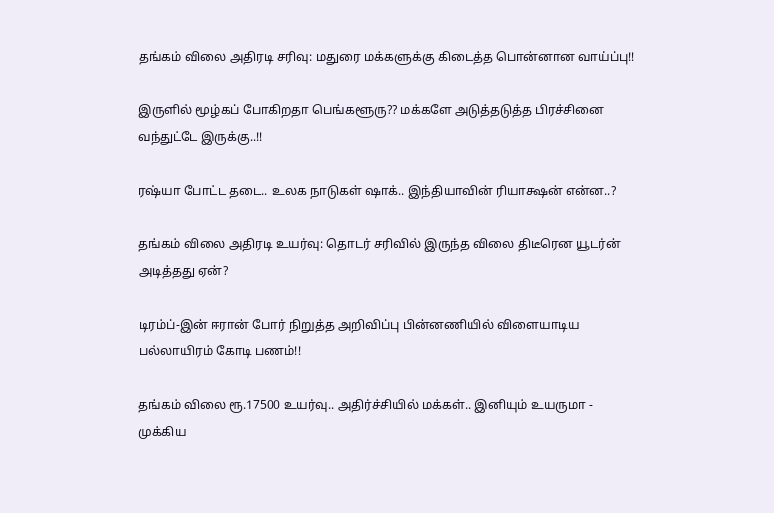தங்கம் விலை அதிரடி சரிவு: மதுரை மக்களுக்கு கிடைத்த பொன்னான வாய்ப்பு!!

இருளில் மூழ்கப் போகிறதா பெங்களூரு?? மக்களே அடுத்தடுத்த பிரச்சினை வந்துட்டே இருக்கு..!!

ரஷ்யா போட்ட தடை.. உலக நாடுகள் ஷாக்.. இந்தியாவின் ரியாக்ஷன் என்ன..?

தங்கம் விலை அதிரடி உயர்வு: தொடர் சரிவில் இருந்த விலை திடீரென யூடர்ன் அடித்தது ஏன்?

டிரம்ப்-இன் ஈரான் போர் நிறுத்த அறிவிப்பு பின்னணியில் விளையாடிய பல்லாயிரம் கோடி பணம்!!

தங்கம் விலை ரூ.17500 உயர்வு.. அதிர்ச்சியில் மக்கள்.. இனியும் உயருமா - முக்கிய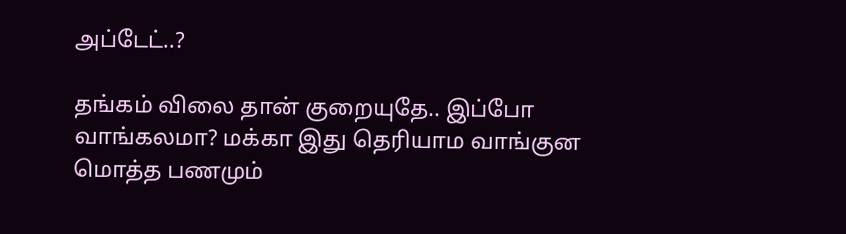அப்டேட்..?

தங்கம் விலை தான் குறையுதே.. இப்போ வாங்கலமா? மக்கா இது தெரியாம வாங்குன மொத்த பணமும்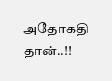அதோகதி தான்..!!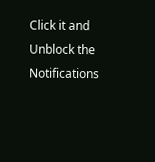Click it and Unblock the Notifications